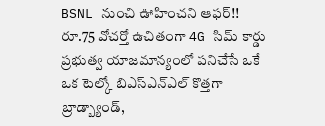BSNL నుంచి ఊహించని ఆఫర్!! రూ.75 వోచర్తో ఉచితంగా 4G సిమ్ కార్డు
ప్రభుత్వ యాజమాన్యంలో పనిచేసే ఒకే ఒక టెల్కో బిఎస్ఎన్ఎల్ కొత్తగా బ్రాడ్బ్యాండ్,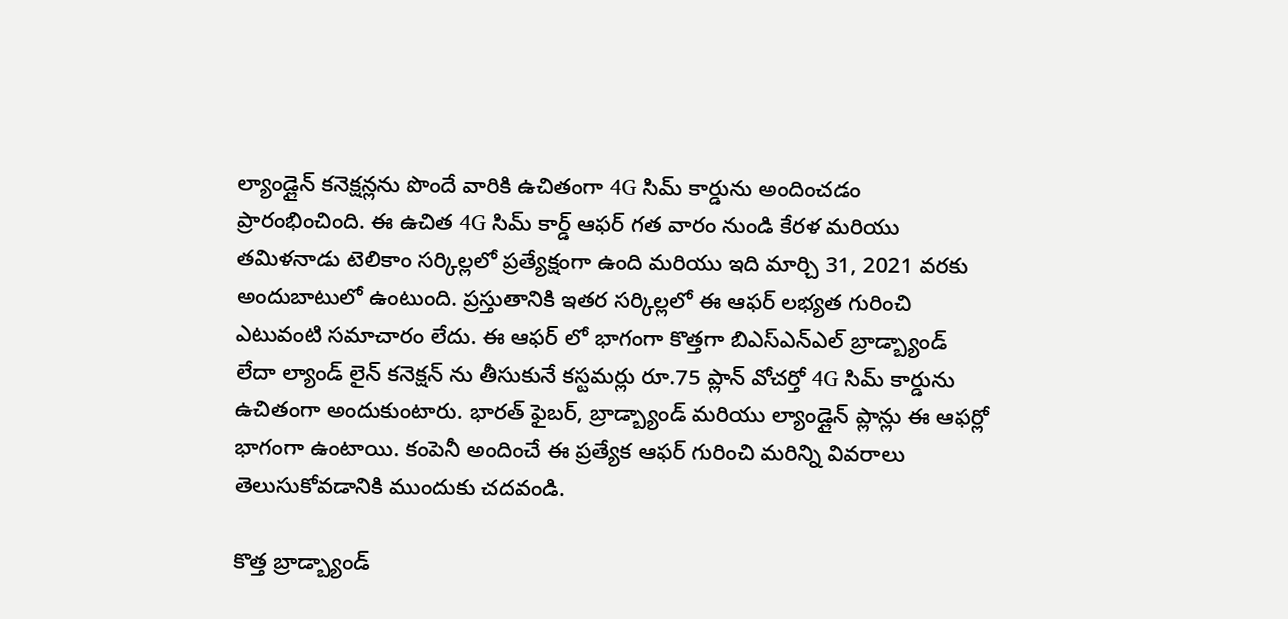ల్యాండ్లైన్ కనెక్షన్లను పొందే వారికి ఉచితంగా 4G సిమ్ కార్డును అందించడం ప్రారంభించింది. ఈ ఉచిత 4G సిమ్ కార్డ్ ఆఫర్ గత వారం నుండి కేరళ మరియు తమిళనాడు టెలికాం సర్కిల్లలో ప్రత్యేక్షంగా ఉంది మరియు ఇది మార్చి 31, 2021 వరకు అందుబాటులో ఉంటుంది. ప్రస్తుతానికి ఇతర సర్కిల్లలో ఈ ఆఫర్ లభ్యత గురించి ఎటువంటి సమాచారం లేదు. ఈ ఆఫర్ లో భాగంగా కొత్తగా బిఎస్ఎన్ఎల్ బ్రాడ్బ్యాండ్ లేదా ల్యాండ్ లైన్ కనెక్షన్ ను తీసుకునే కస్టమర్లు రూ.75 ప్లాన్ వోచర్తో 4G సిమ్ కార్డును ఉచితంగా అందుకుంటారు. భారత్ ఫైబర్, బ్రాడ్బ్యాండ్ మరియు ల్యాండ్లైన్ ప్లాన్లు ఈ ఆఫర్లో భాగంగా ఉంటాయి. కంపెనీ అందించే ఈ ప్రత్యేక ఆఫర్ గురించి మరిన్ని వివరాలు తెలుసుకోవడానికి ముందుకు చదవండి.

కొత్త బ్రాడ్బ్యాండ్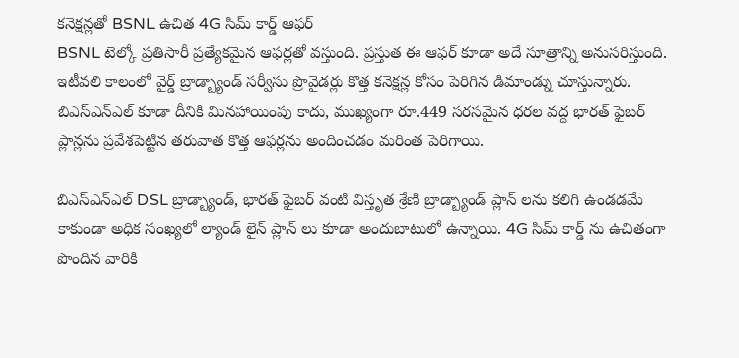కనెక్షన్లతో BSNL ఉచిత 4G సిమ్ కార్డ్ ఆఫర్
BSNL టెల్కో ప్రతిసారీ ప్రత్యేకమైన ఆఫర్లతో వస్తుంది. ప్రస్తుత ఈ ఆఫర్ కూడా అదే సూత్రాన్ని అనుసరిస్తుంది. ఇటీవలి కాలంలో వైర్డ్ బ్రాడ్బ్యాండ్ సర్వీసు ప్రొవైడర్లు కొత్త కనెక్షన్ల కోసం పెరిగిన డిమాండ్ను చూస్తున్నారు. బిఎస్ఎన్ఎల్ కూడా దీనికి మినహాయింపు కాదు, ముఖ్యంగా రూ.449 సరసమైన ధరల వద్ద భారత్ ఫైబర్ ప్లాన్లను ప్రవేశపెట్టిన తరువాత కొత్త ఆఫర్లను అందించడం మరింత పెరిగాయి.

బిఎస్ఎన్ఎల్ DSL బ్రాడ్బ్యాండ్, భారత్ ఫైబర్ వంటి విస్తృత శ్రేణి బ్రాడ్బ్యాండ్ ప్లాన్ లను కలిగి ఉండడమే కాకుండా అధిక సంఖ్యలో ల్యాండ్ లైన్ ప్లాన్ లు కూడా అందుబాటులో ఉన్నాయి. 4G సిమ్ కార్డ్ ను ఉచితంగా పొందిన వారికి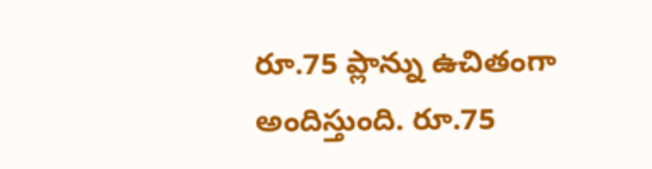రూ.75 ప్లాన్ను ఉచితంగా అందిస్తుంది. రూ.75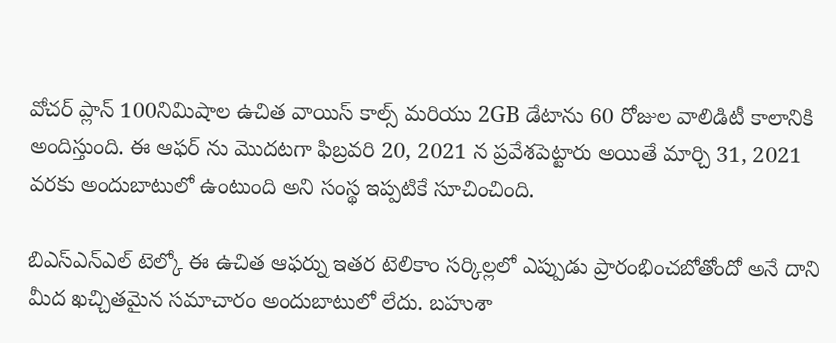వోచర్ ప్లాన్ 100నిమిషాల ఉచిత వాయిస్ కాల్స్ మరియు 2GB డేటాను 60 రోజుల వాలిడిటీ కాలానికి అందిస్తుంది. ఈ ఆఫర్ ను మొదటగా ఫిబ్రవరి 20, 2021 న ప్రవేశపెట్టారు అయితే మార్చి 31, 2021 వరకు అందుబాటులో ఉంటుంది అని సంస్థ ఇప్పటికే సూచించింది.

బిఎస్ఎన్ఎల్ టెల్కో ఈ ఉచిత ఆఫర్ను ఇతర టెలికాం సర్కిల్లలో ఎప్పుడు ప్రారంభించబోతోందో అనే దాని మీద ఖచ్చితమైన సమాచారం అందుబాటులో లేదు. బహుశా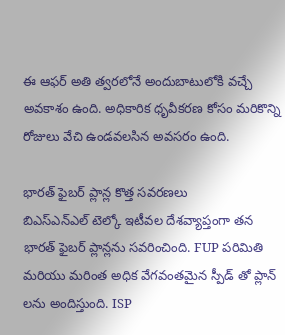ఈ ఆఫర్ అతి త్వరలోనే అందుబాటులోకి వచ్చే అవకాశం ఉంది. అధికారిక ధృవీకరణ కోసం మరికొన్ని రోజులు వేచి ఉండవలసిన అవసరం ఉంది.

భారత్ ఫైబర్ ప్లాన్ల కొత్త సవరణలు
బిఎస్ఎన్ఎల్ టెల్కో ఇటీవల దేశవ్యాప్తంగా తన భారత్ ఫైబర్ ప్లాన్లను సవరించింది. FUP పరిమితి మరియు మరింత అధిక వేగవంతమైన స్పీడ్ తో ప్లాన్ లను అందిస్తుంది. ISP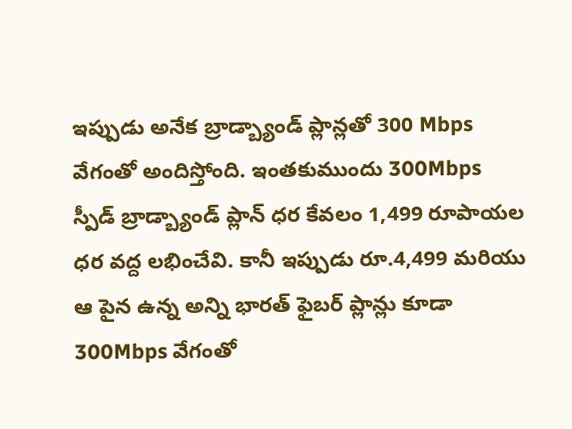ఇప్పుడు అనేక బ్రాడ్బ్యాండ్ ప్లాన్లతో 300 Mbps వేగంతో అందిస్తోంది. ఇంతకుముందు 300Mbps స్పీడ్ బ్రాడ్బ్యాండ్ ప్లాన్ ధర కేవలం 1,499 రూపాయల ధర వద్ద లభించేవి. కానీ ఇప్పుడు రూ.4,499 మరియు ఆ పైన ఉన్న అన్ని భారత్ ఫైబర్ ప్లాన్లు కూడా 300Mbps వేగంతో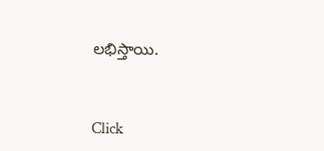లభిస్తాయి.


Click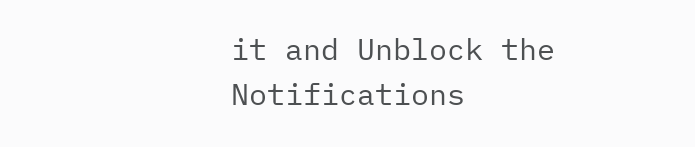it and Unblock the Notifications